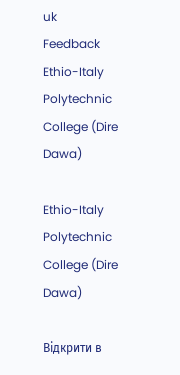uk
Feedback
Ethio-Italy Polytechnic College (Dire Dawa)

Ethio-Italy Polytechnic College (Dire Dawa)

Відкрити в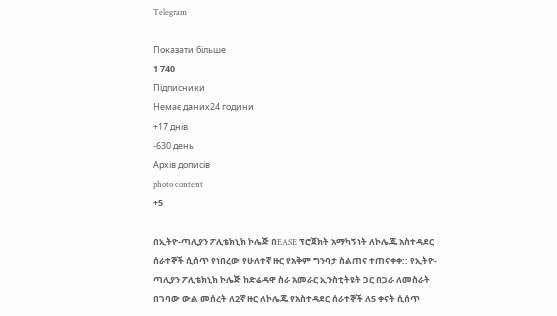Telegram

Показати більше
1 740
Підписники
Немає даних24 години
+17 днів
-630 день
Архів дописів
photo content
+5

በኢትዮ-ጣሊያን ፖሊቴክኒክ ኮሌጅ በEASE ፕሮጀክት አማካኝነት ለኮሌጁ አስተዳደር ሰራተኞች ሲሰጥ የነበረው የሁለተኛ ዙር የአቅም ግንባታ ስልጠና ተጠናቀቀ:: የኢትዮ-ጣሊያን ፖሊቴክኒክ ኮሌጅ ከድሬዳዋ ስራ አመራር ኢንስቲትዩት ጋር በጋራ ለመስራት በገባው ውል መሰረት ለ2ኛ ዙር ለኮሌጁ የአስተዳደር ሰራተኞች ለ5 ቀናት ሲሰጥ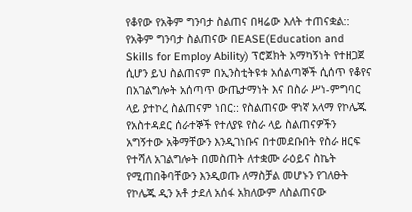የቆየው የአቅም ግንባታ ስልጠና በዛሬው እለት ተጠናቋል:: የአቅም ግንባታ ስልጠናው በEASE(Education and Skills for Employ Ability) ፕሮጀክት አማካኝነት የተዘጋጀ ሲሆን ይህ ስልጠናም በኢንስቲትዩቱ አሰልጣኞች ሲሰጥ የቆየና በአገልግሎት አሰጣጥ ውጤታማነት እና በስራ ሥነ-ምግባር ላይ ያተኮረ ስልጠናም ነበር:: የስልጠናው ዋነኛ አላማ የኮሌጁ የአስተዳደር ሰራተኞች የተለያዩ የስራ ላይ ስልጠናዎችን አግኝተው አቅማቸውን እንዲገነቡና በተመደቡበት የስራ ዘርፍ የተሻለ አገልግሎት በመስጠት ለተቋሙ ራዕይና ስኬት የሚጠበቅባቸውን እንዲወጡ ለማስቻል መሆኑን የገለፁት የኮሌጁ ዲን አቶ ታደለ አሰፋ አክለውም ለስልጠናው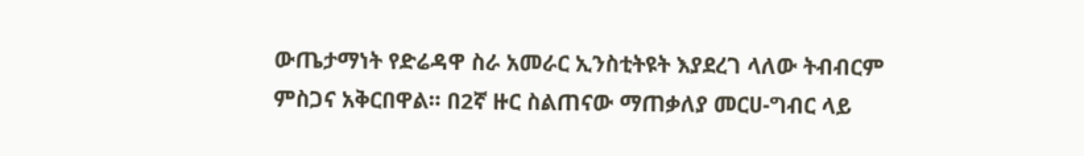ውጤታማነት የድሬዳዋ ስራ አመራር ኢንስቲትዩት እያደረገ ላለው ትብብርም ምስጋና አቅርበዋል። በ2ኛ ዙር ስልጠናው ማጠቃለያ መርሀ-ግብር ላይ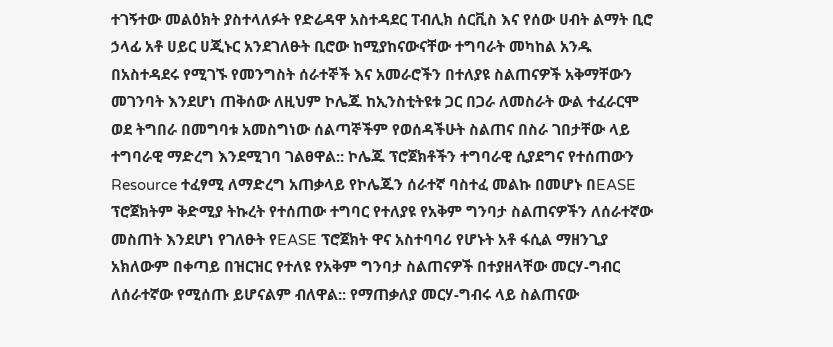ተገኝተው መልዕክት ያስተላለፉት የድሬዳዋ አስተዳደር ፐብሊክ ሰርቪስ እና የሰው ሀብት ልማት ቢሮ ኃላፊ አቶ ሀይር ሀጂኑር አንደገለፁት ቢሮው ከሚያከናውናቸው ተግባራት መካከል አንዱ በአስተዳደሩ የሚገኙ የመንግስት ሰራተኞች እና አመራሮችን በተለያዩ ስልጠናዎች አቅማቸውን መገንባት እንደሆነ ጠቅሰው ለዚህም ኮሌጁ ከኢንስቲትዩቱ ጋር በጋራ ለመስራት ውል ተፈራርሞ ወደ ትግበራ በመግባቱ አመስግነው ሰልጣኞችም የወሰዳችሁት ስልጠና በስራ ገበታቸው ላይ ተግባራዊ ማድረግ እንደሚገባ ገልፀዋል:: ኮሌጁ ፕሮጀክቶችን ተግባራዊ ሲያደግና የተሰጠውን Resource ተፈፃሚ ለማድረግ አጠቃላይ የኮሌጁን ሰራተኛ ባስተፈ መልኩ በመሆኑ በEASE ፕሮጀክትም ቅድሚያ ትኩረት የተሰጠው ተግባር የተለያዩ የአቅም ግንባታ ስልጠናዎችን ለሰራተኛው መስጠት እንደሆነ የገለፁት የEASE ፕሮጀክት ዋና አስተባባሪ የሆኑት አቶ ፋሲል ማዘንጊያ አክለውም በቀጣይ በዝርዝር የተለዩ የአቅም ግንባታ ስልጠናዎች በተያዘላቸው መርሃ-ግብር ለሰራተኛው የሚሰጡ ይሆናልም ብለዋል:: የማጠቃለያ መርሃ-ግብሩ ላይ ስልጠናው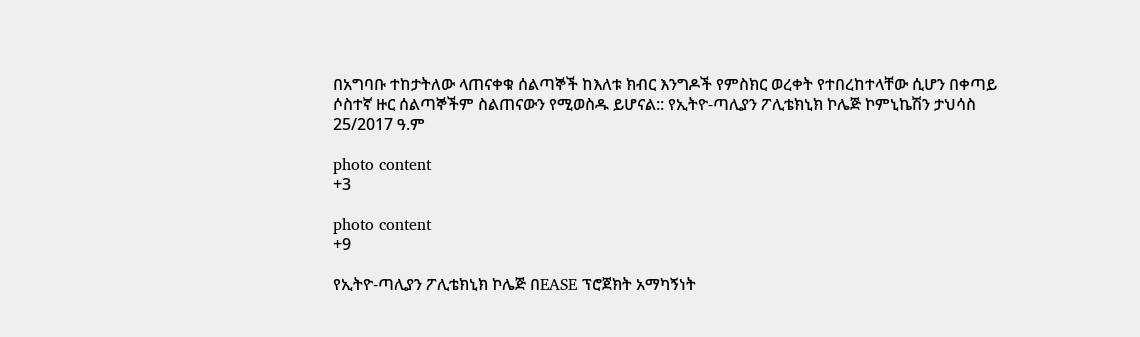በአግባቡ ተከታትለው ላጠናቀቁ ሰልጣኞች ከእለቱ ክብር እንግዶች የምስክር ወረቀት የተበረከተላቸው ሲሆን በቀጣይ ሶስተኛ ዙር ሰልጣኞችም ስልጠናውን የሚወስዱ ይሆናል:: የኢትዮ-ጣሊያን ፖሊቴክኒክ ኮሌጅ ኮምኒኬሽን ታህሳስ 25/2017 ዓ.ም

photo content
+3

photo content
+9

የኢትዮ-ጣሊያን ፖሊቴክኒክ ኮሌጅ በEASE ፕሮጀክት አማካኝነት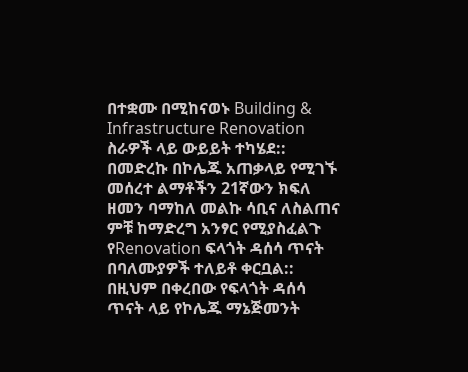በተቋሙ በሚከናወኑ Building & Infrastructure Renovation ስራዎች ላይ ውይይት ተካሄደ:: በመድረኩ በኮሌጁ አጠቃላይ የሚገኙ መሰረተ ልማቶችን 21ኛውን ክፍለ ዘመን ባማከለ መልኩ ሳቢና ለስልጠና ምቹ ከማድረግ አንፃር የሚያስፈልጉ የRenovation ፍላጎት ዳሰሳ ጥናት በባለሙያዎች ተለይቶ ቀርቧል:: በዚህም በቀረበው የፍላጎት ዳሰሳ ጥናት ላይ የኮሌጁ ማኔጅመንት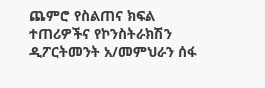ጨምሮ የስልጠና ክፍል ተጠሪዎችና የኮንስትራክሽን ዲፖርትመንት አ/መምህራን ሰፋ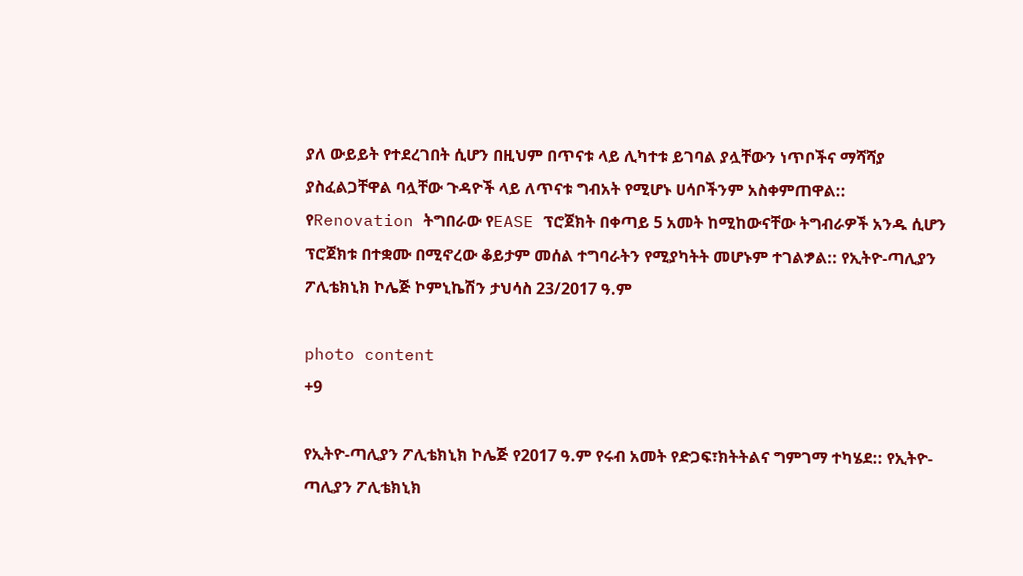ያለ ውይይት የተደረገበት ሲሆን በዚህም በጥናቱ ላይ ሊካተቱ ይገባል ያሏቸውን ነጥቦችና ማሻሻያ ያስፈልጋቸዋል ባሏቸው ጉዳዮች ላይ ለጥናቱ ግብአት የሚሆኑ ሀሳቦችንም አስቀምጠዋል:: የRenovation ትግበራው የEASE ፕሮጀክት በቀጣይ 5 አመት ከሚከውናቸው ትግብራዎች አንዱ ሲሆን ፕሮጀክቱ በተቋሙ በሚኖረው ቆይታም መሰል ተግባራትን የሚያካትት መሆኑም ተገልፇል:: የኢትዮ-ጣሊያን ፖሊቴክኒክ ኮሌጅ ኮምኒኬሽን ታህሳስ 23/2017 ዓ.ም

photo content
+9

የኢትዮ-ጣሊያን ፖሊቴክኒክ ኮሌጅ የ2017 ዓ.ም የሩብ አመት የድጋፍ፣ክትትልና ግምገማ ተካሄደ:: የኢትዮ-ጣሊያን ፖሊቴክኒክ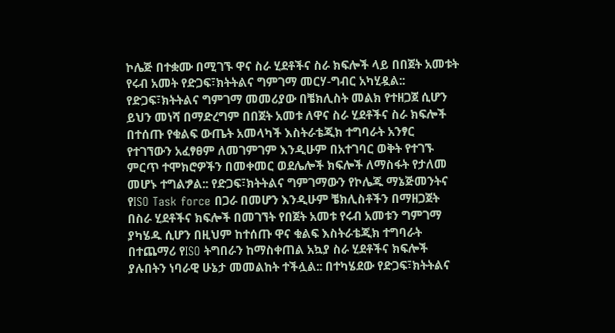ኮሌጅ በተቋሙ በሚገኙ ዋና ስራ ሂደቶችና ስራ ክፍሎች ላይ በበጀት አመቱት የሩብ አመት የድጋፍ፣ክትትልና ግምገማ መርሃ-ግብር አካሂዷል:: የድጋፍ፣ክትትልና ግምገማ መመሪያው በቼክሊስት መልክ የተዘጋጀ ሲሆን ይህን መነሻ በማድረግም በበጀት አመቱ ለዋና ስራ ሂደቶችና ስራ ክፍሎች በተሰጡ የቁልፍ ውጤት አመላካች እስትራቴጂክ ተግባራት አንፃር የተገኘውን አፈፃፀም ለመገምገም እንዲሁም በአተገባር ወቅት የተገኙ ምርጥ ተሞክሮዎችን በመቀመር ወደሌሎች ክፍሎች ለማስፋት የታለመ መሆኑ ተግልፇል:: የድጋፍ፣ክትትልና ግምገማውን የኮሌጁ ማኔጅመንትና የISO Task force በጋራ በመሆን እንዲሁም ቼክሊስቶችን በማዘጋጀት በስራ ሂደቶችና ክፍሎች በመገኘት የበጀት አመቱ የሩብ አመቱን ግምገማ ያካሄዱ ሲሆን በዚህም ከተሰጡ ዋና ቁልፍ እስትራቴጂክ ተግባራት በተጨማሪ የISO ትግበራን ከማስቀጠል አኳያ ስራ ሂደቶችና ክፍሎች ያሉበትን ነባራዊ ሁኔታ መመልከት ተችሏል:: በተካሄደው የድጋፍ፣ክትትልና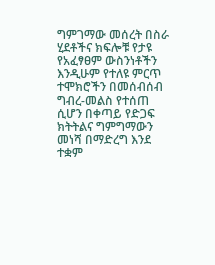ግምገማው መሰረት በስራ ሂደቶችና ክፍሎቹ የታዩ የአፈፃፀም ውስንነቶችን እንዲሁም የተለዩ ምርጥ ተሞክሮችን በመሰብሰብ ግብረ-መልስ የተሰጠ ሲሆን በቀጣይ የድጋፍ ክትትልና ግምግማውን መነሻ በማድረግ እንደ ተቋም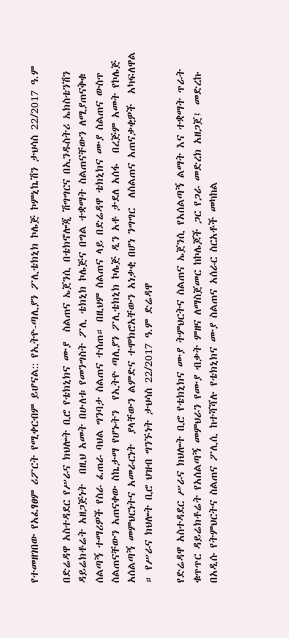የተመዘገበው የአፈፃፀም ሪፖርት የሚቀርብም ይሆናል:: የኢትዮ-ጣሊያን ፖሊቴክኒክ ኮሌጅ ኮምኒኬሽን ታህሳስ 22/2017 ዓ.ም

በድሬዳዋ አስተዳደር የሥራና ክህሎት ቢሮ የቴክኒክና ሙያ  ስልጠና ኤጀንሲ በቴክኖሎጂ ሽግግርና በኢንዱስትሪ ኤክስቴንሽን ዳይሬክቶሬት አዘጋጅነት  በዚህ አመት በሁለቱ የመንግስት ፖሊ ቴክኒክ ኮሌጅና በግል ተቋማት ስልጠናቸውን ለሚያጠናቅቁ ሰልጣኝ ተማሪዎች የስራ ፈጠራ ባህል ግንባታ ስልጠና ተሰጠ። በዚህም ስልጠና ላይ በድሬዳዋ ቴክኒክና ሙያ ስልጠና ውስጥ ስልጠናቸውን አጠናቀው ስኬታማ የሆኑትን  የኢትዮ ጣሊያን ፖሊቴክኒክ ኮሌጅ ዲን አቶ ታደለ አሰፋ  በረጅም አመት የኮሌጅ አሰልጣኝ መምህርነትና አመራርነት  ያላቸውን ልምድና ተሞክሮአቸውን አነቃቂ በሆነ ንግግር  ለስልጠና አጠናቃቂዎች  አካፍለዋል ። የሥራና ክህሎት ቢሮ ህዝብ ግንኙነት ታህሳስ 22/2017 ዓ.ም ድሬዳዋ

የድሬዳዋ አስተዳደር ሥራና ክህሎት ቢሮ የቴክኒክና ሙያ ትምህርትና ስልጠና ኤጀንሲ የአሰልጣኝ ልማት እና ተቋማት ጥራት ቁጥጥር ዳይሬክቶሬት የአሰልጣኝ መምህራን የሙያ ብቃት ምዘና ለማስጀመር ከኮሌጆች ጋር የጋራ መድረክ አዘጋጀ፤ መድረኩ በአዲሱ የትምህርትና ስልጠና ፖሊሲ ከተሻሻሉ የቴክኒክና ሙያ ስልጠና አሰራር ስርአቶች መካከል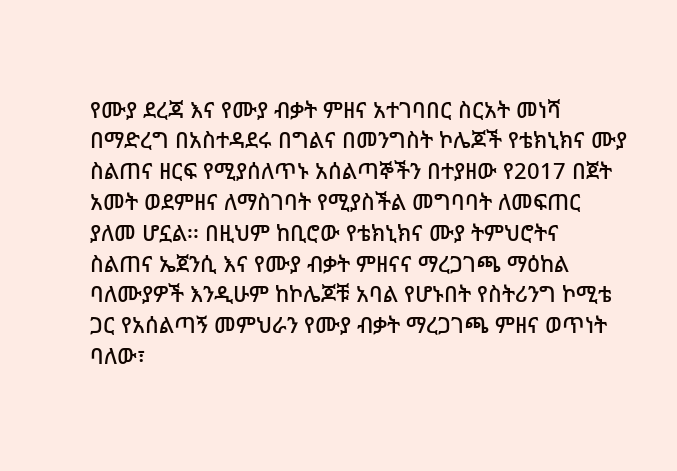የሙያ ደረጃ እና የሙያ ብቃት ምዘና አተገባበር ስርአት መነሻ በማድረግ በአስተዳደሩ በግልና በመንግስት ኮሌጆች የቴክኒክና ሙያ ስልጠና ዘርፍ የሚያሰለጥኑ አሰልጣኞችን በተያዘው የ2017 በጀት አመት ወደምዘና ለማስገባት የሚያስችል መግባባት ለመፍጠር ያለመ ሆኗል፡፡ በዚህም ከቢሮው የቴክኒክና ሙያ ትምህሮትና ስልጠና ኤጀንሲ እና የሙያ ብቃት ምዘናና ማረጋገጫ ማዕከል ባለሙያዎች እንዲሁም ከኮሌጆቹ አባል የሆኑበት የስትሪንግ ኮሚቴ ጋር የአሰልጣኝ መምህራን የሙያ ብቃት ማረጋገጫ ምዘና ወጥነት ባለው፣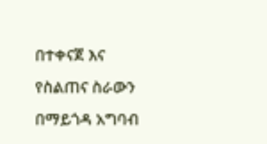በተቀናጀ እና የስልጠና ስራውን በማይጎዳ አግባብ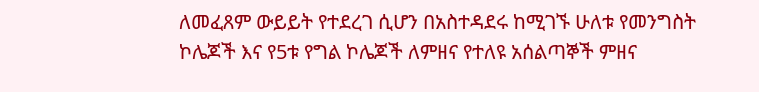ለመፈጸም ውይይት የተደረገ ሲሆን በአስተዳደሩ ከሚገኙ ሁለቱ የመንግስት ኮሌጆች እና የ5ቱ የግል ኮሌጆች ለምዘና የተለዩ አሰልጣኞች ምዘና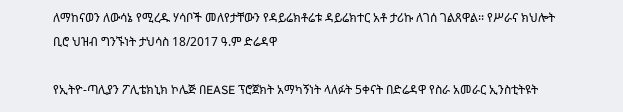ለማከናወን ለውሳኔ የሚረዱ ሃሳቦች መለየታቸውን የዳይሬክቶሬቱ ዳይሬክተር አቶ ታሪኩ ለገሰ ገልጸዋል፡፡ የሥራና ክህሎት ቢሮ ህዝብ ግንኙነት ታህሳስ 18/2017 ዓ.ም ድሬዳዋ

የኢትዮ-ጣሊያን ፖሊቴክኒክ ኮሌጅ በEASE ፕሮጀክት አማካኝነት ላለፉት 5ቀናት በድሬዳዋ የስራ አመራር ኢንስቲትዩት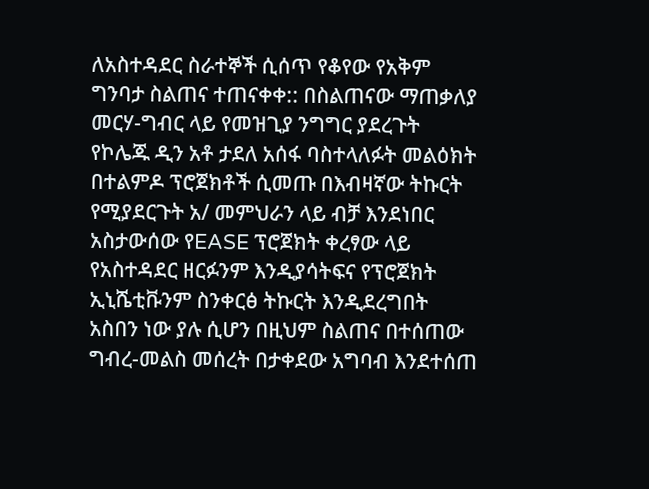ለአስተዳደር ስራተኞች ሲሰጥ የቆየው የአቅም ግንባታ ስልጠና ተጠናቀቀ:: በስልጠናው ማጠቃለያ መርሃ-ግብር ላይ የመዝጊያ ንግግር ያደረጉት የኮሌጁ ዲን አቶ ታደለ አሰፋ ባስተላለፉት መልዕክት በተልምዶ ፕሮጀክቶች ሲመጡ በእብዛኛው ትኩርት የሚያደርጉት አ/ መምህራን ላይ ብቻ እንደነበር አስታውሰው የEASE ፕሮጀክት ቀረፃው ላይ የአስተዳደር ዘርፉንም እንዲያሳትፍና የፕሮጀክት ኢኒሼቲቩንም ስንቀርፅ ትኩርት እንዲደረግበት አስበን ነው ያሉ ሲሆን በዚህም ስልጠና በተሰጠው ግብረ-መልስ መሰረት በታቀደው አግባብ እንደተሰጠ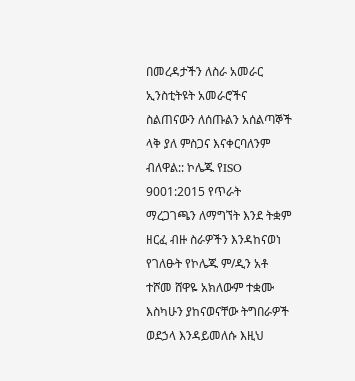በመረዳታችን ለስራ አመራር ኢንስቲትዩት አመራሮችና ስልጠናውን ለሰጡልን አሰልጣኞች ላቅ ያለ ምስጋና እናቀርባለንም ብለዋል:: ኮሌጁ የISO 9001:2015 የጥራት ማረጋገጫን ለማግኘት እንደ ትቋም ዘርፈ ብዙ ስራዎችን እንዳከናወነ የገለፁት የኮሌጁ ም/ዲን አቶ ተሾመ ሸዋዬ አክለውም ተቋሙ እስካሁን ያከናወናቸው ትግበራዎች ወደኃላ እንዳይመለሱ እዚህ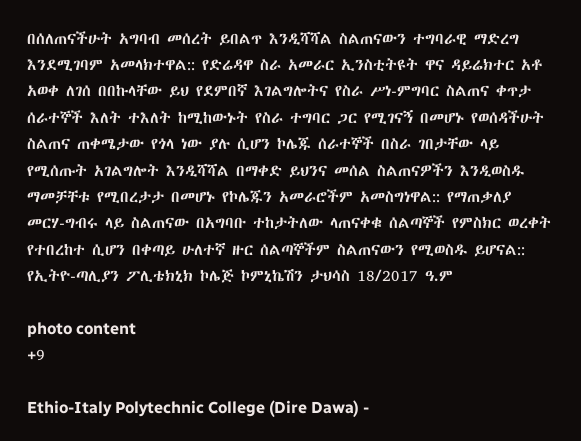በሰለጠናችሁት አግባብ መሰረት ይበልጥ እንዲሻሻል ስልጠናውን ተግባራዊ ማድረግ እንደሚገባም አመላክተዋል:: የድሬዳዋ ስራ አመራር ኢንስቲትዩት ዋና ዳይሬክተር አቶ አወቀ ለገሰ በበኩላቸው ይህ የደምበኛ እገልግሎትና የስራ ሥነ-ምግባር ስልጠና ቀጥታ ሰራተኞች እለት ተእለት ከሚከውኑት የስራ ተግባር ጋር የሚገናኝ በመሆኑ የወሰዳችሁት ስልጠና ጠቀሜታው የጎላ ነው ያሉ ሲሆን ኮሌጁ ሰራተኞች በስራ ገበታቸው ላይ የሚሰጡት አገልግሎት እንዲሻሻል በማቀድ ይህንና መሰል ስልጠናዎችን እንዲወስዱ ማመቻቸቱ የሚበረታታ በመሆኑ የኮሌጁን አመራሮችም አመስግነዋል:: የማጠቃለያ መርሃ-ግብሩ ላይ ስልጠናው በአግባቡ ተከታትለው ላጠናቀቁ ሰልጣኞች የምስክር ወረቀት የተበረከተ ሲሆን በቀጣይ ሁለተኛ ዙር ሰልጣኞችም ስልጠናውን የሚወስዱ ይሆናል:: የኢትዮ-ጣሊያን ፖሊቴክኒክ ኮሌጅ ኮምኒኬሽን ታህሳስ 18/2017 ዓ.ም

photo content
+9

Ethio-Italy Polytechnic College (Dire Dawa) -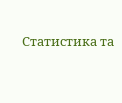Статистика та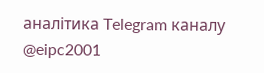аналітика Telegram каналу @eipc2001